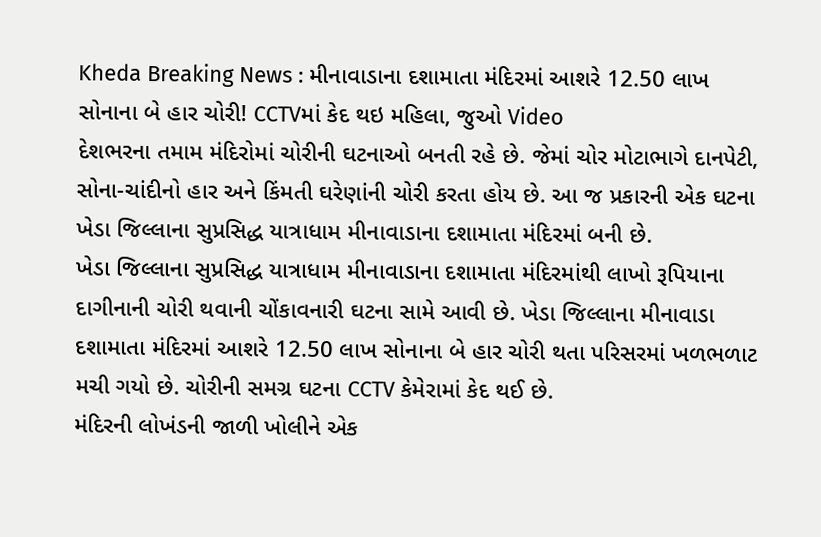Kheda Breaking News : મીનાવાડાના દશામાતા મંદિરમાં આશરે 12.50 લાખ સોનાના બે હાર ચોરી! CCTVમાં કેદ થઇ મહિલા, જુઓ Video
દેશભરના તમામ મંદિરોમાં ચોરીની ઘટનાઓ બનતી રહે છે. જેમાં ચોર મોટાભાગે દાનપેટી, સોના-ચાંદીનો હાર અને કિંમતી ઘરેણાંની ચોરી કરતા હોય છે. આ જ પ્રકારની એક ઘટના ખેડા જિલ્લાના સુપ્રસિદ્ધ યાત્રાધામ મીનાવાડાના દશામાતા મંદિરમાં બની છે.
ખેડા જિલ્લાના સુપ્રસિદ્ધ યાત્રાધામ મીનાવાડાના દશામાતા મંદિરમાંથી લાખો રૂપિયાના દાગીનાની ચોરી થવાની ચોંકાવનારી ઘટના સામે આવી છે. ખેડા જિલ્લાના મીનાવાડા દશામાતા મંદિરમાં આશરે 12.50 લાખ સોનાના બે હાર ચોરી થતા પરિસરમાં ખળભળાટ મચી ગયો છે. ચોરીની સમગ્ર ઘટના CCTV કેમેરામાં કેદ થઈ છે.
મંદિરની લોખંડની જાળી ખોલીને એક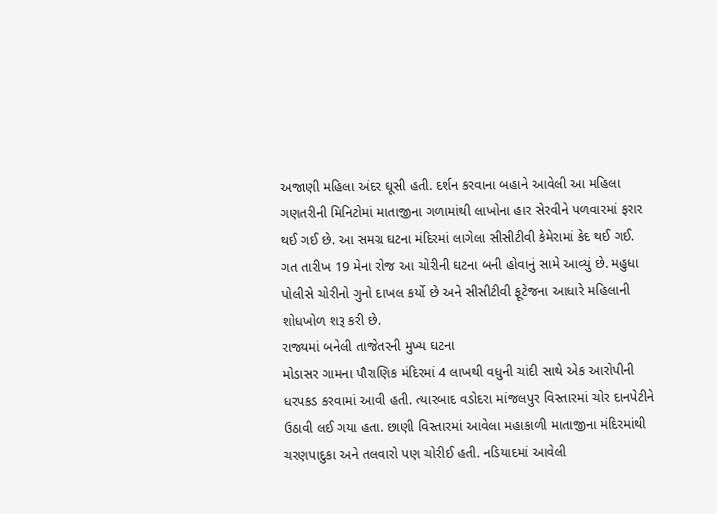અજાણી મહિલા અંદર ઘૂસી હતી. દર્શન કરવાના બહાને આવેલી આ મહિલા ગણતરીની મિનિટોમાં માતાજીના ગળામાંથી લાખોના હાર સેરવીને પળવારમાં ફરાર થઈ ગઈ છે. આ સમગ્ર ઘટના મંદિરમાં લાગેલા સીસીટીવી કેમેરામાં કેદ થઈ ગઈ.
ગત તારીખ 19 મેના રોજ આ ચોરીની ઘટના બની હોવાનું સામે આવ્યું છે. મહુધા પોલીસે ચોરીનો ગુનો દાખલ કર્યો છે અને સીસીટીવી ફૂટેજના આધારે મહિલાની શોધખોળ શરૂ કરી છે.
રાજ્યમાં બનેલી તાજેતરની મુખ્ય ઘટના
મોડાસર ગામના પૌરાણિક મંદિરમાં 4 લાખથી વધુની ચાંદી સાથે એક આરોપીની ધરપકડ કરવામાં આવી હતી. ત્યારબાદ વડોદરા માંજલપુર વિસ્તારમાં ચોર દાનપેટીને ઉઠાવી લઈ ગયા હતા. છાણી વિસ્તારમાં આવેલા મહાકાળી માતાજીના મંદિરમાંથી ચરણપાદુકા અને તલવારો પણ ચોરીઈ હતી. નડિયાદમાં આવેલી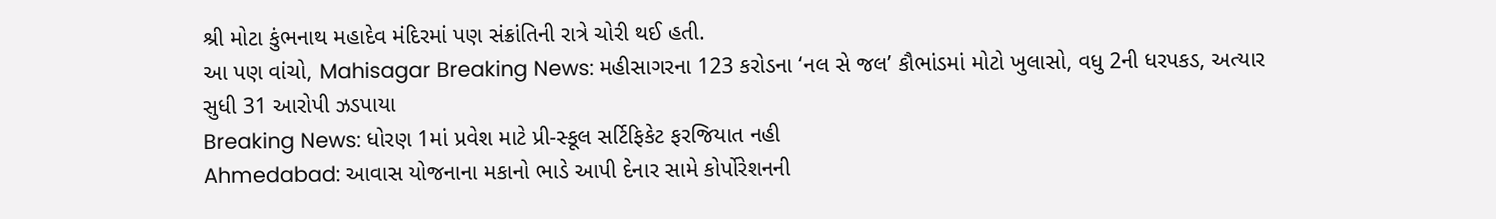શ્રી મોટા કુંભનાથ મહાદેવ મંદિરમાં પણ સંક્રાંતિની રાત્રે ચોરી થઈ હતી.
આ પણ વાંચો, Mahisagar Breaking News: મહીસાગરના 123 કરોડના ‘નલ સે જલ’ કૌભાંડમાં મોટો ખુલાસો, વધુ 2ની ધરપકડ, અત્યાર સુધી 31 આરોપી ઝડપાયા
Breaking News: ધોરણ 1માં પ્રવેશ માટે પ્રી-સ્કૂલ સર્ટિફિકેટ ફરજિયાત નહી
Ahmedabad: આવાસ યોજનાના મકાનો ભાડે આપી દેનાર સામે કોર્પોરેશનની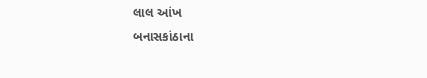લાલ આંખ
બનાસકાંઠાના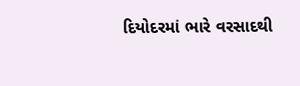દિયોદરમાં ભારે વરસાદથી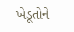ખેડૂતોને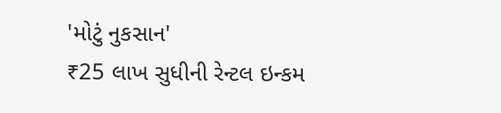'મોટું નુકસાન'
₹25 લાખ સુધીની રેન્ટલ ઇન્કમ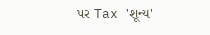પર Tax 'શૂન્ય'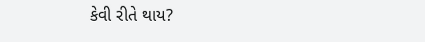કેવી રીતે થાય?